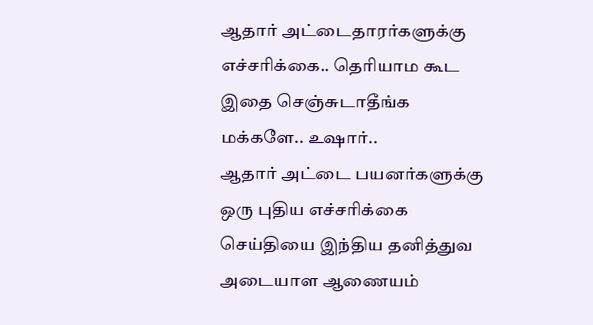ஆதார் அட்டைதாரர்களுக்கு எச்சரிக்கை.. தெரியாம கூட இதை செஞ்சுடாதீங்க மக்களே.. உஷார்..
ஆதார் அட்டை பயனர்களுக்கு ஒரு புதிய எச்சரிக்கை செய்தியை இந்திய தனித்துவ அடையாள ஆணையம்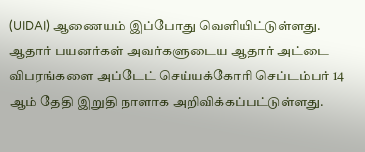(UIDAI) ஆணையம் இப்போது வெளியிட்டுள்ளது. ஆதார் பயனர்கள் அவர்களுடைய ஆதார் அட்டை விபரங்களை அப்டேட் செய்யக்கோரி செப்டம்பர் 14 ஆம் தேதி இறுதி நாளாக அறிவிக்கப்பட்டுள்ளது.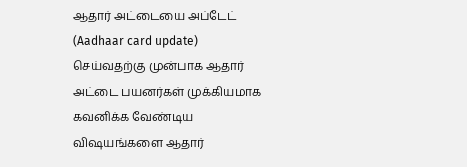ஆதார் அட்டையை அப்டேட் (Aadhaar card update) செய்வதற்கு முன்பாக ஆதார் அட்டை பயனர்கள் முக்கியமாக கவனிக்க வேண்டிய விஷயங்களை ஆதார்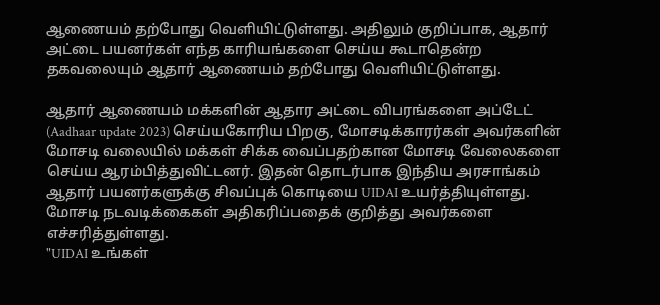ஆணையம் தற்போது வெளியிட்டுள்ளது. அதிலும் குறிப்பாக, ஆதார் அட்டை பயனர்கள் எந்த காரியங்களை செய்ய கூடாதென்ற தகவலையும் ஆதார் ஆணையம் தற்போது வெளியிட்டுள்ளது.

ஆதார் ஆணையம் மக்களின் ஆதார அட்டை விபரங்களை அப்டேட் (Aadhaar update 2023) செய்யகோரிய பிறகு, மோசடிக்காரர்கள் அவர்களின் மோசடி வலையில் மக்கள் சிக்க வைப்பதற்கான மோசடி வேலைகளை செய்ய ஆரம்பித்துவிட்டனர். இதன் தொடர்பாக இந்திய அரசாங்கம் ஆதார் பயனர்களுக்கு சிவப்புக் கொடியை UIDAI உயர்த்தியுள்ளது. மோசடி நடவடிக்கைகள் அதிகரிப்பதைக் குறித்து அவர்களை எச்சரித்துள்ளது.
"UIDAI உங்கள்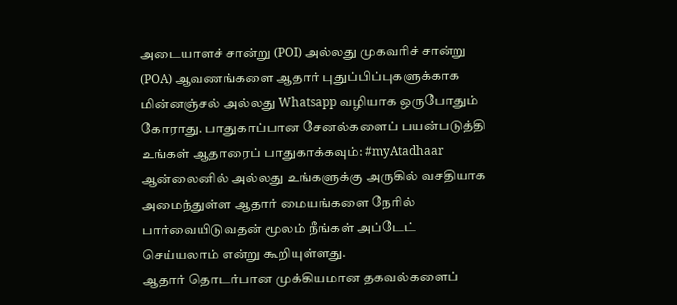அடையாளச் சான்று (POI) அல்லது முகவரிச் சான்று (POA) ஆவணங்களை ஆதார் புதுப்பிப்புகளுக்காக மின்னஞ்சல் அல்லது Whatsapp வழியாக ஒருபோதும் கோராது. பாதுகாப்பான சேனல்களைப் பயன்படுத்தி உங்கள் ஆதாரைப் பாதுகாக்கவும்: #myAtadhaar ஆன்லைனில் அல்லது உங்களுக்கு அருகில் வசதியாக அமைந்துள்ள ஆதார் மையங்களை நேரில் பார்வையிடுவதன் மூலம் நீங்கள் அப்டேட் செய்யலாம் என்று கூறியுள்ளது.
ஆதார் தொடர்பான முக்கியமான தகவல்களைப்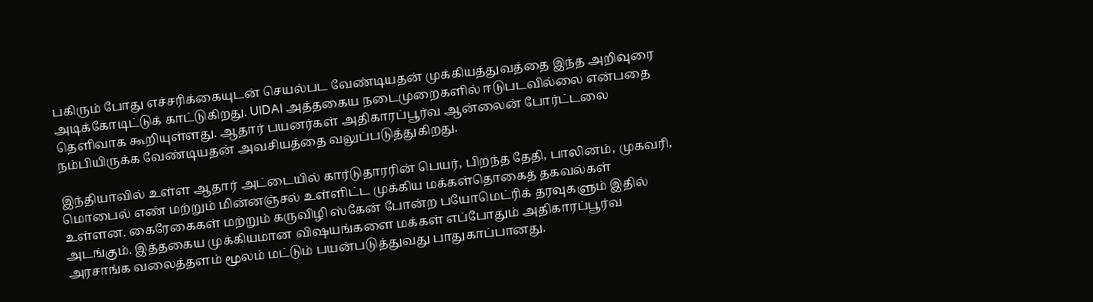பகிரும் போது எச்சரிக்கையுடன் செயல்பட வேண்டியதன் முக்கியத்துவத்தை இந்த அறிவுரை அடிக்கோடிட்டுக் காட்டுகிறது. UIDAI அத்தகைய நடைமுறைகளில் ஈடுபடவில்லை என்பதை தெளிவாக கூறியுள்ளது. ஆதார் பயனர்கள் அதிகாரப்பூர்வ ஆன்லைன் போர்ட்டலை நம்பியிருக்க வேண்டியதன் அவசியத்தை வலுப்படுத்துகிறது.

இந்தியாவில் உள்ள ஆதார் அட்டையில் கார்டுதாரரின் பெயர், பிறந்த தேதி, பாலினம், முகவரி, மொபைல் எண் மற்றும் மின்னஞ்சல் உள்ளிட்ட முக்கிய மக்கள்தொகைத் தகவல்கள் உள்ளன. கைரேகைகள் மற்றும் கருவிழி ஸ்கேன் போன்ற பயோமெட்ரிக் தரவுகளும் இதில் அடங்கும். இத்தகைய முக்கியமான விஷயங்களை மக்கள் எப்போதும் அதிகாரப்பூர்வ அரசாங்க வலைத்தளம் மூலம் மட்டும் பயன்படுத்துவது பாதுகாப்பானது.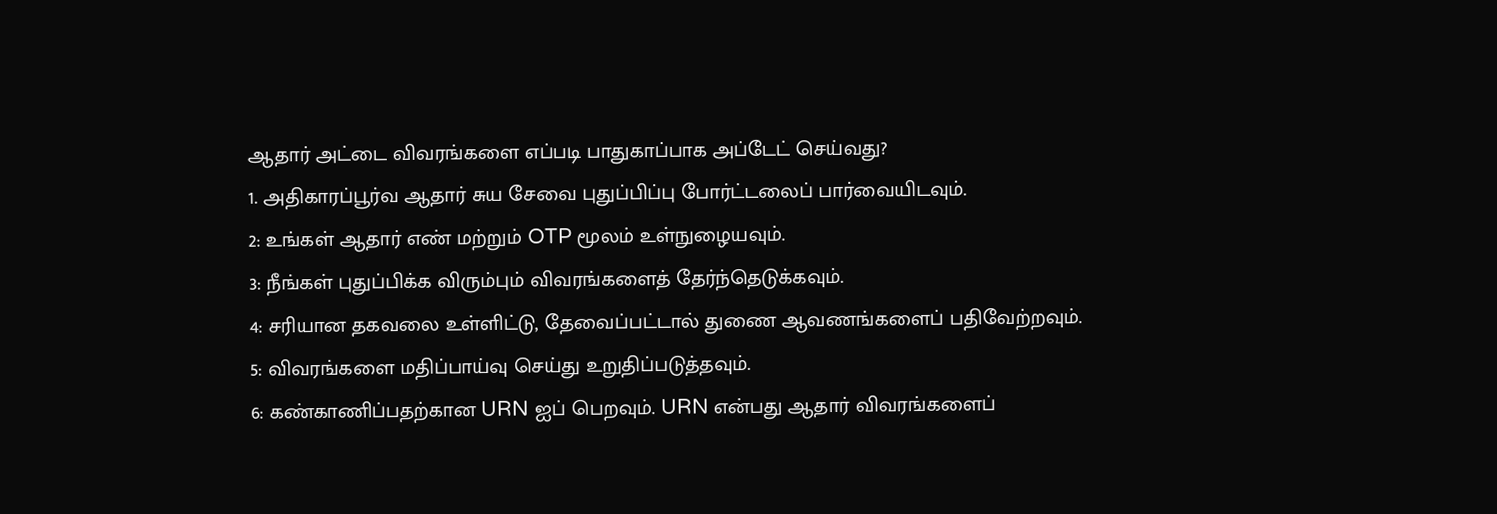ஆதார் அட்டை விவரங்களை எப்படி பாதுகாப்பாக அப்டேட் செய்வது?
1. அதிகாரப்பூர்வ ஆதார் சுய சேவை புதுப்பிப்பு போர்ட்டலைப் பார்வையிடவும்.
2: உங்கள் ஆதார் எண் மற்றும் OTP மூலம் உள்நுழையவும்.
3: நீங்கள் புதுப்பிக்க விரும்பும் விவரங்களைத் தேர்ந்தெடுக்கவும்.
4: சரியான தகவலை உள்ளிட்டு, தேவைப்பட்டால் துணை ஆவணங்களைப் பதிவேற்றவும்.
5: விவரங்களை மதிப்பாய்வு செய்து உறுதிப்படுத்தவும்.
6: கண்காணிப்பதற்கான URN ஐப் பெறவும். URN என்பது ஆதார் விவரங்களைப்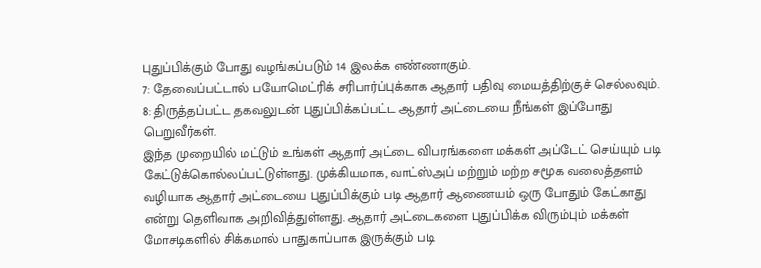புதுப்பிக்கும் போது வழங்கப்படும் 14 இலக்க எண்ணாகும்.
7: தேவைப்பட்டால் பயோமெட்ரிக் சரிபார்ப்புக்காக ஆதார் பதிவு மையத்திற்குச் செல்லவும்.
8: திருத்தப்பட்ட தகவலுடன் புதுப்பிக்கப்பட்ட ஆதார் அட்டையை நீங்கள் இப்போது பெறுவீர்கள்.
இந்த முறையில் மட்டும் உங்கள் ஆதார் அட்டை விபரங்களை மக்கள் அப்டேட் செய்யும் படி கேட்டுக்கொல்லப்பட்டுள்ளது. முக்கியமாக, வாட்ஸ்அப் மற்றும் மற்ற சமூக வலைத்தளம் வழியாக ஆதார் அட்டையை புதுப்பிக்கும் படி ஆதார் ஆணையம் ஒரு போதும் கேட்காது என்று தெளிவாக அறிவித்துள்ளது. ஆதார் அட்டைகளை புதுப்பிக்க விரும்பும் மக்கள் மோசடிகளில் சிக்கமால் பாதுகாப்பாக இருக்கும் படி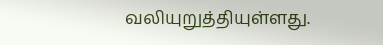வலியுறுத்தியுள்ளது.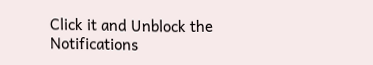Click it and Unblock the Notifications